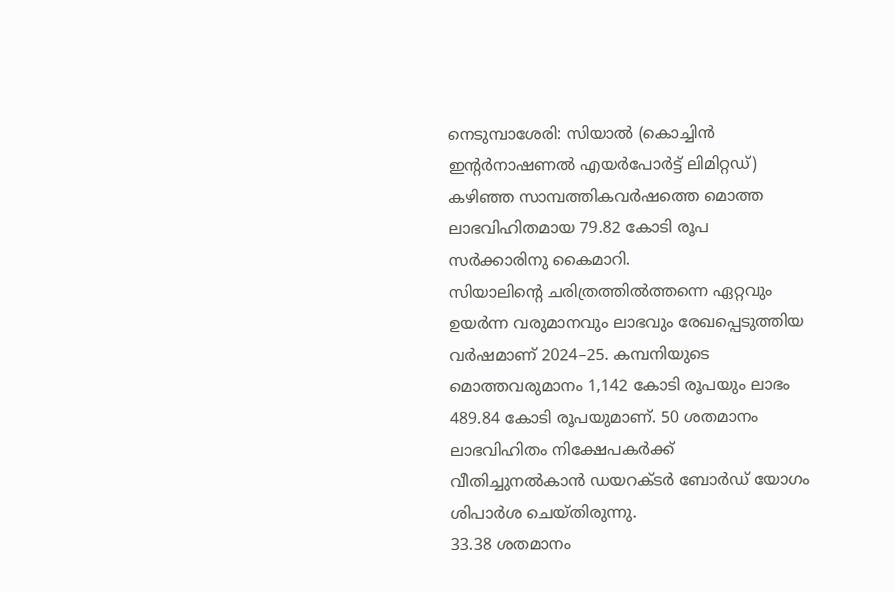നെടുമ്പാശേരി: സിയാൽ (കൊച്ചിൻ ഇന്റർനാഷണൽ എയർപോർട്ട് ലിമിറ്റഡ്) കഴിഞ്ഞ സാമ്പത്തികവർഷത്തെ മൊത്ത ലാഭവിഹിതമായ 79.82 കോടി രൂപ സർക്കാരിനു കൈമാറി.
സിയാലിന്റെ ചരിത്രത്തിൽത്തന്നെ ഏറ്റവും ഉയർന്ന വരുമാനവും ലാഭവും രേഖപ്പെടുത്തിയ വർഷമാണ് 2024–25. കമ്പനിയുടെ മൊത്തവരുമാനം 1,142 കോടി രൂപയും ലാഭം 489.84 കോടി രൂപയുമാണ്. 50 ശതമാനം ലാഭവിഹിതം നിക്ഷേപകർക്ക് വീതിച്ചുനൽകാൻ ഡയറക്ടർ ബോർഡ് യോഗം ശിപാർശ ചെയ്തിരുന്നു.
33.38 ശതമാനം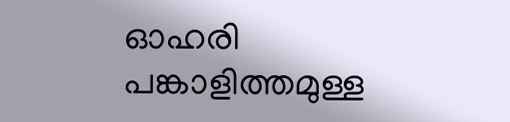ഓഹരി പങ്കാളിത്തമുള്ള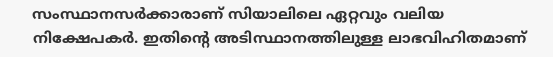സംസ്ഥാനസർക്കാരാണ് സിയാലിലെ ഏറ്റവും വലിയ നിക്ഷേപകർ. ഇതിന്റെ അടിസ്ഥാനത്തിലുള്ള ലാഭവിഹിതമാണ്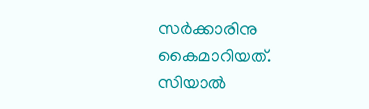സർക്കാരിനു കൈമാറിയത്. സിയാൽ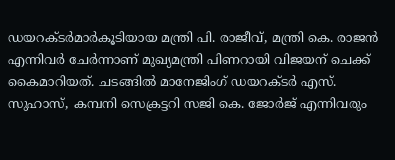ഡയറക്ടർമാർകൂടിയായ മന്ത്രി പി. രാജീവ്, മന്ത്രി കെ. രാജൻ എന്നിവർ ചേർന്നാണ് മുഖ്യമന്ത്രി പിണറായി വിജയന് ചെക്ക് കൈമാറിയത്. ചടങ്ങിൽ മാനേജിംഗ് ഡയറക്ടർ എസ്. സുഹാസ്, കമ്പനി സെക്രട്ടറി സജി കെ. ജോർജ് എന്നിവരും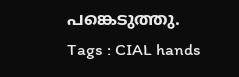പങ്കെടുത്തു.
Tags : CIAL hands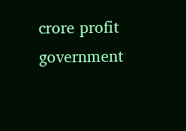crore profit government